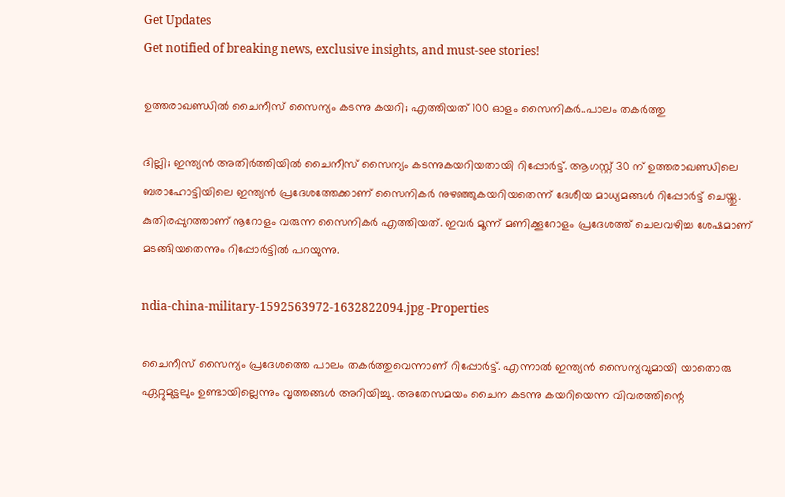Get Updates
Get notified of breaking news, exclusive insights, and must-see stories!

ഉത്തരാഖണ്ഡിൽ ചൈനീസ് സൈന്യം കടന്നു കയറി; എത്തിയത് 100 ഓളം സൈനികർ..പാലം തകർത്തു

ദില്ലി; ഇന്ത്യൻ അതിർത്തിയിൽ ചൈനീസ് സൈന്യം കടന്നുകയറിയതായി റിപ്പോർട്ട്. ആഗസ്റ്റ് 30 ന് ഉത്തരാഖണ്ഡിലെ ബരാഹോട്ടിയിലെ ഇന്ത്യൻ പ്രദേശത്തേക്കാണ് സൈനികർ നുഴഞ്ഞുകയറിയതെന്ന് ദേശീയ മാധ്യമങ്ങൾ റിപ്പോർട്ട് ചെയ്തു. കുതിരപ്പുറത്താണ് നൂറോളം വരുന്ന സൈനികർ എത്തിയത്. ഇവർ മൂന്ന് മണിക്കൂറോളം പ്രദേശത്ത് ചെലവഴിച്ച ശേഷമാണ് മടങ്ങിയതെന്നും റിപ്പോർട്ടിൽ പറയുന്നു.

ndia-china-military-1592563972-1632822094.jpg -Properties

ചൈനീസ് സൈന്യം പ്രദേശത്തെ പാലം തകർത്തുവെന്നാണ് റിപ്പോർട്ട്. എന്നാൽ ഇന്ത്യൻ സൈന്യവുമായി യാതൊരു ഏറ്റുമുട്ടലും ഉണ്ടായില്ലെന്നും വൃത്തങ്ങൾ അറിയിച്ചു. അതേസമയം ചൈന കടന്നു കയറിയെന്ന വിവരത്തിന്റെ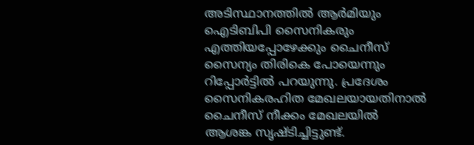അടിസ്ഥാനത്തിൽ ആർമിയും ഐടിബിപി സൈനികരും എത്തിയപ്പോഴേക്കും ചൈനീസ് സൈന്യം തിരികെ പോയെന്നും റിപ്പോർട്ടിൽ പറയുന്നു. പ്രദേശം സൈനികരഹിത മേഖലയായതിനാൽ ചൈനീസ് നീക്കം മേഖലയിൽ ആശങ്ക സൃഷ്ടിച്ചിട്ടുണ്ട്.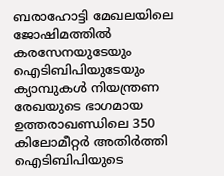ബരാഹോട്ടി മേഖലയിലെ ജോഷിമത്തിൽ കരസേനയുടേയും ഐടിബിപിയുടേയും ക്യാമ്പുകൾ നിയന്ത്രണ രേഖയുടെ ഭാഗമായ ഉത്തരാഖണ്ഡിലെ 350 കിലോമീറ്റർ അതിർത്തി ഐടിബിപിയുടെ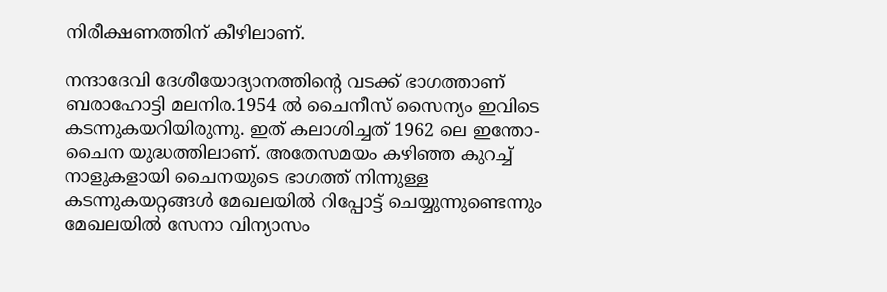നിരീക്ഷണത്തിന് കീഴിലാണ്.

നന്ദാദേവി ദേശീയോദ്യാനത്തിന്റെ വടക്ക് ഭാഗത്താണ് ബരാഹോട്ടി മലനിര.1954 ൽ ചൈനീസ് സൈന്യം ഇവിടെ കടന്നുകയറിയിരുന്നു. ഇത് കലാശിച്ചത് 1962 ലെ ഇന്തോ-ചൈന യുദ്ധത്തിലാണ്. അതേസമയം കഴിഞ്ഞ കുറച്ച് നാളുകളായി ചൈനയുടെ ഭാഗത്ത് നിന്നുള്ള കടന്നുകയറ്റങ്ങൾ മേഖലയിൽ റിപ്പോട്ട് ചെയ്യുന്നുണ്ടെന്നും മേഖലയിൽ സേനാ വിന്യാസം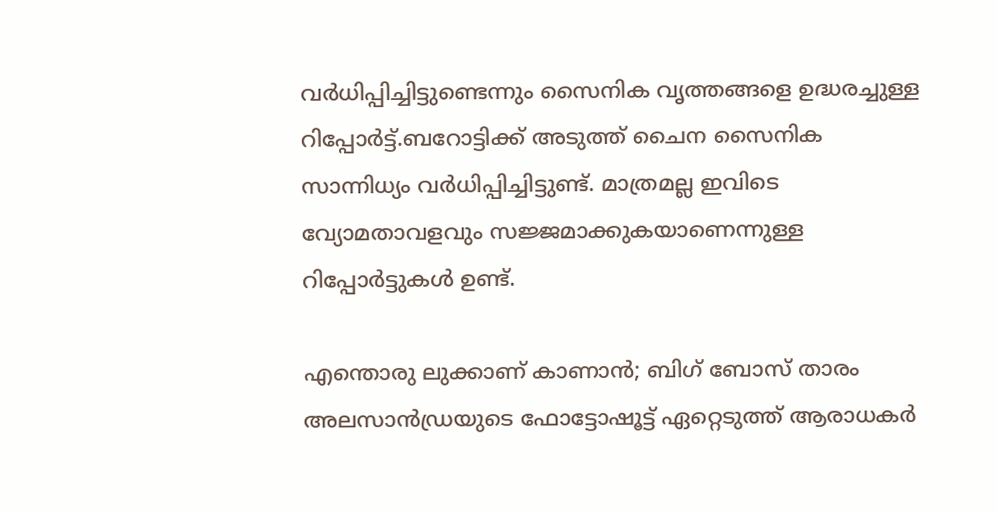വർധിപ്പിച്ചിട്ടുണ്ടെന്നും സൈനിക വൃത്തങ്ങളെ ഉദ്ധരച്ചുള്ള റിപ്പോർട്ട്.ബറോട്ടിക്ക് അടുത്ത് ചൈന സൈനിക സാന്നിധ്യം വർധിപ്പിച്ചിട്ടുണ്ട്. മാത്രമല്ല ഇവിടെ വ്യോമതാവളവും സജ്ജമാക്കുകയാണെന്നുള്ള റിപ്പോർട്ടുകൾ ഉണ്ട്.

എന്തൊരു ലുക്കാണ് കാണാന്‍; ബിഗ് ബോസ് താരം അലസാന്‍ഡ്രയുടെ ഫോട്ടോഷൂട്ട് ഏറ്റെടുത്ത് ആരാധകര്‍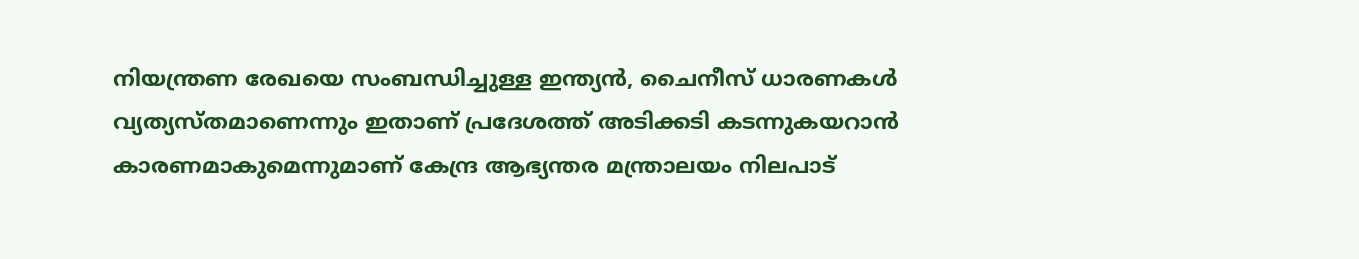നിയന്ത്രണ രേഖയെ സംബന്ധിച്ചുള്ള ഇന്ത്യൻ, ചൈനീസ് ധാരണകൾ വ്യത്യസ്തമാണെന്നും ഇതാണ് പ്രദേശത്ത് അടിക്കടി കടന്നുകയറാൻ കാരണമാകുമെന്നുമാണ് കേന്ദ്ര ആഭ്യന്തര മന്ത്രാലയം നിലപാട്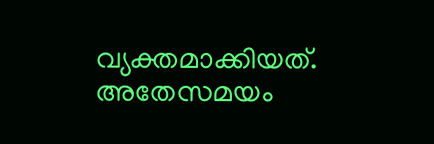വ്യക്തമാക്കിയത്. അതേസമയം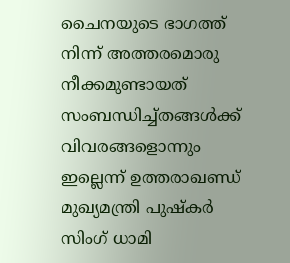ചൈനയുടെ ഭാഗത്ത് നിന്ന് അത്തരമൊരു നീക്കമുണ്ടായത് സംബന്ധിച്ച്തങ്ങൾക്ക് വിവരങ്ങളൊന്നും ഇല്ലെന്ന് ഉത്തരാഖണ്ഡ് മുഖ്യമന്ത്രി പുഷ്കർ സിംഗ് ധാമി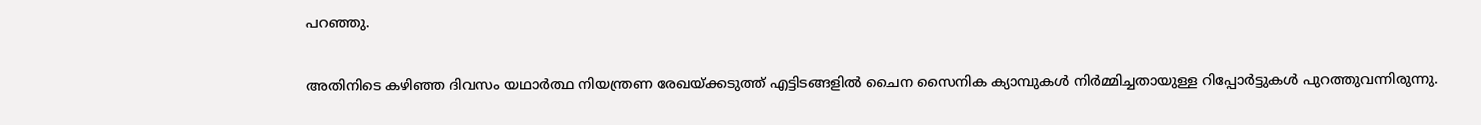പറഞ്ഞു.

അതിനിടെ കഴിഞ്ഞ ദിവസം യഥാർത്ഥ നിയന്ത്രണ രേഖയ്ക്കടുത്ത് എട്ടിടങ്ങളിൽ ചൈന സൈനിക ക്യാമ്പുകൾ നിർമ്മിച്ചതായുള്ള റിപ്പോർട്ടുകൾ പുറത്തുവന്നിരുന്നു.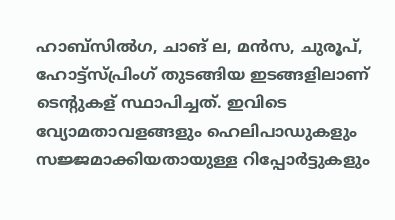ഹാബ്സിൽഗ, ചാങ് ല, മൻസ, ചുരൂപ്, ഹോട്ട്സ്പ്രിംഗ് തുടങ്ങിയ ഇടങ്ങളിലാണ് ടെന്റുകള് സ്ഥാപിച്ചത്. ഇവിടെ വ്യോമതാവളങ്ങളും ഹെലിപാഡുകളും സജ്ജമാക്കിയതായുള്ള റിപ്പോർട്ടുകളും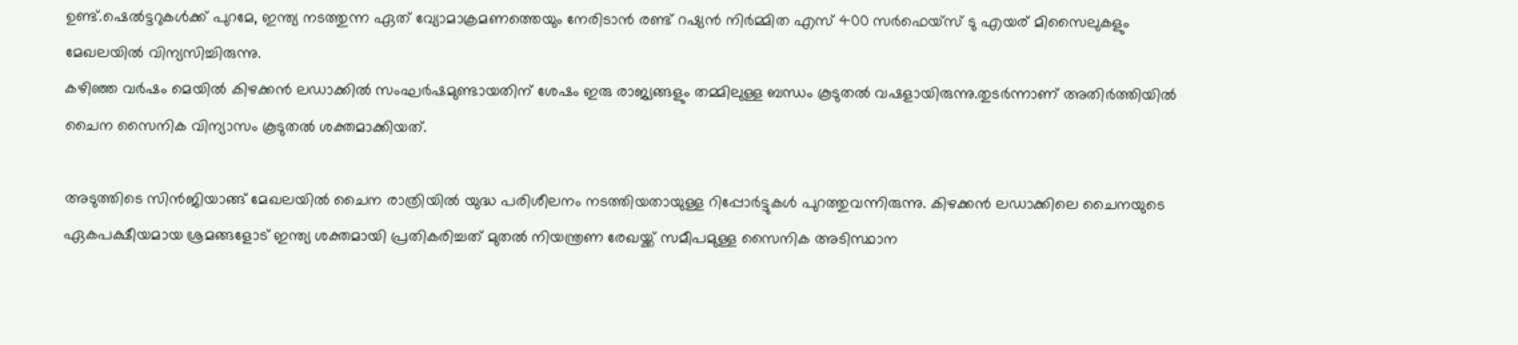ഉണ്ട്.ഷെൽട്ടറുകൾക്ക് പുറമേ, ഇന്ത്യ നടത്തുന്ന ഏത് വ്യോമാക്രമണത്തെയും നേരിടാൻ രണ്ട് റഷ്യൻ നിർമ്മിത എസ് 400 സർഫെയ്സ് ടു എയര് മിസൈലുകളും മേഖലയിൽ വിന്യസിച്ചിരുന്നു.
കഴിഞ്ഞ വര്‍ഷം മെയിൽ കിഴക്കന്‍ ലഡാക്കില്‍ സംഘര്‍ഷമുണ്ടായതിന് ശേഷം ഇരു രാജ്യങ്ങളും തമ്മിലുള്ള ബന്ധം കൂടുതല്‍ വഷളായിരുന്നു.തുടർന്നാണ് അതിർത്തിയിൽ ചൈന സൈനിക വിന്യാസം കൂടുതൽ ശക്തമാക്കിയത്.

അടുത്തിടെ സിൻജിയാങ്ങ് മേഖലയിൽ ചൈന രാത്രിയിൽ യുദ്ധ പരിശീലനം നടത്തിയതായുള്ള റിപ്പോർട്ടുകൾ പുറത്തുവന്നിരുന്നു. കിഴക്കൻ ലഡാക്കിലെ ചൈനയുടെ ഏകപക്ഷീയമായ ശ്രമങ്ങളോട് ഇന്ത്യ ശക്തമായി പ്രതികരിച്ചത് മുതൽ നിയന്ത്രണ രേഖയ്ക്ക് സമീപമുള്ള സൈനിക അടിസ്ഥാന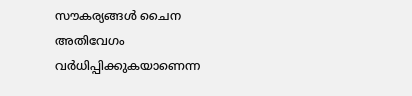സൗകര്യങ്ങൾ ചൈന അതിവേഗം വർധിപ്പിക്കുകയാണെന്ന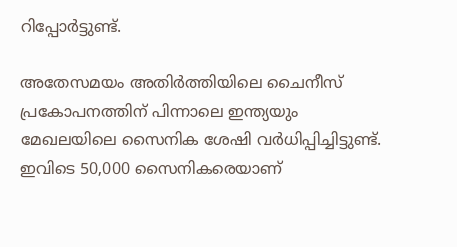റിപ്പോർട്ടുണ്ട്.

അതേസമയം അതിർത്തിയിലെ ചൈനീസ് പ്രകോപനത്തിന് പിന്നാലെ ഇന്ത്യയും മേഖലയിലെ സൈനിക ശേഷി വർധിപ്പിച്ചിട്ടുണ്ട്. ഇവിടെ 50,000 സൈനികരെയാണ്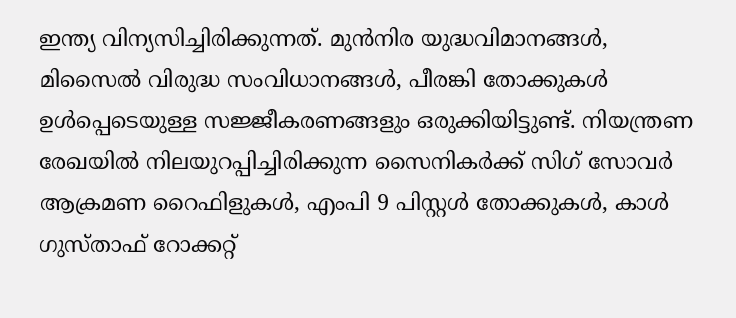ഇന്ത്യ വിന്യസിച്ചിരിക്കുന്നത്. മുൻനിര യുദ്ധവിമാനങ്ങൾ, മിസൈൽ വിരുദ്ധ സംവിധാനങ്ങൾ, പീരങ്കി തോക്കുകൾ ഉൾപ്പെടെയുള്ള സജ്ജീകരണങ്ങളും ഒരുക്കിയിട്ടുണ്ട്. നിയന്ത്രണ രേഖയിൽ നിലയുറപ്പിച്ചിരിക്കുന്ന സൈനികർക്ക് സിഗ് സോവർ ആക്രമണ റൈഫിളുകൾ, എംപി 9 പിസ്റ്റൾ തോക്കുകൾ, കാൾ ഗുസ്താഫ് റോക്കറ്റ്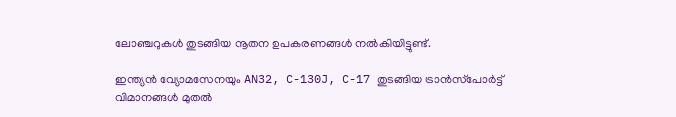ലോഞ്ചറുകൾ തുടങ്ങിയ നൂതന ഉപകരണങ്ങൾ നൽകിയിട്ടുണ്ട്.

ഇന്ത്യൻ വ്യോമസേനയും AN32, C-130J, C-17 തുടങ്ങിയ ട്രാൻസ്‌പോർട്ട് വിമാനങ്ങൾ മുതൽ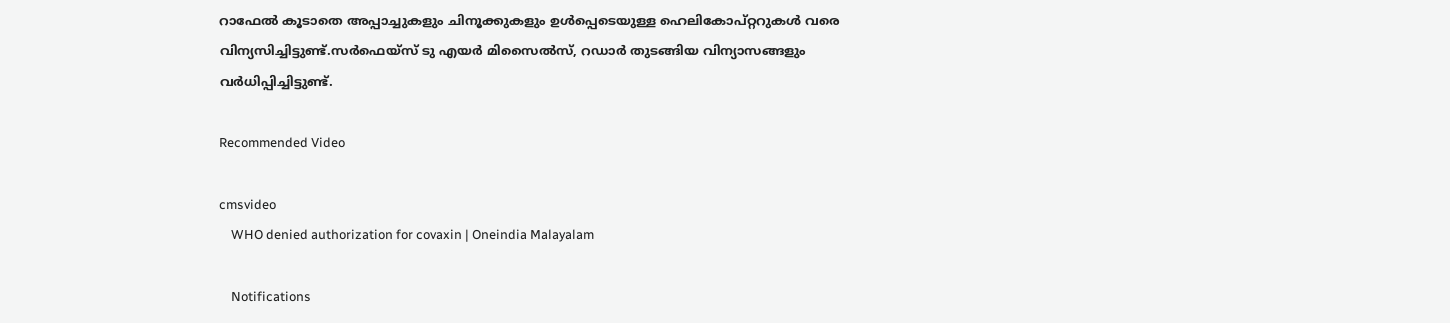റാഫേൽ കൂടാതെ അപ്പാച്ചുകളും ചിനൂക്കുകളും ഉൾപ്പെടെയുള്ള ഹെലികോപ്റ്ററുകൾ വരെ വിന്യസിച്ചിട്ടുണ്ട്.സർഫെയ്സ് ടു എയർ മിസൈൽസ്, റഡാർ തുടങ്ങിയ വിന്യാസങ്ങളും വർധിപ്പിച്ചിട്ടുണ്ട്.

Recommended Video

cmsvideo
    WHO denied authorization for covaxin | Oneindia Malayalam

    Notifications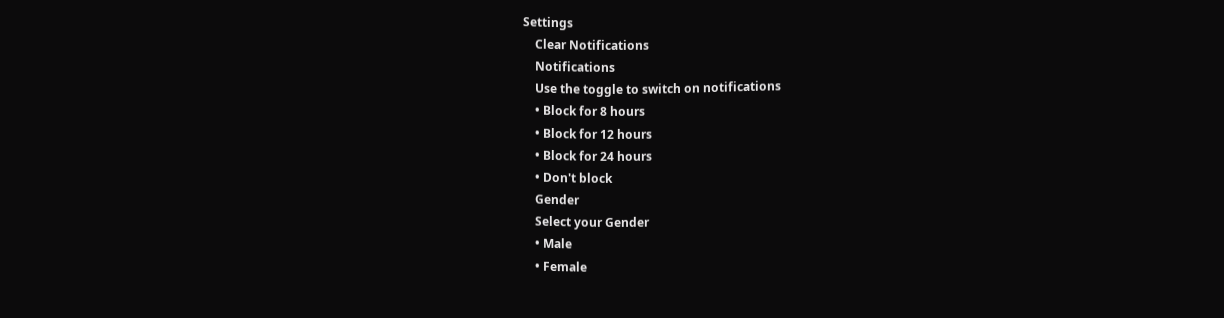Settings
    Clear Notifications
    Notifications
    Use the toggle to switch on notifications
    • Block for 8 hours
    • Block for 12 hours
    • Block for 24 hours
    • Don't block
    Gender
    Select your Gender
    • Male
    • Female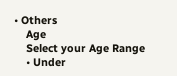• Others
    Age
    Select your Age Range
    • Under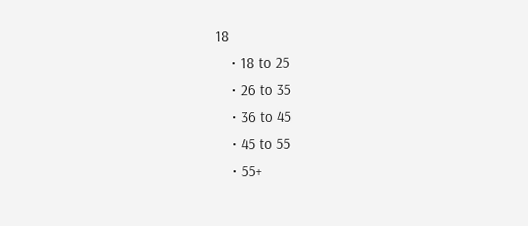18
    • 18 to 25
    • 26 to 35
    • 36 to 45
    • 45 to 55
    • 55+